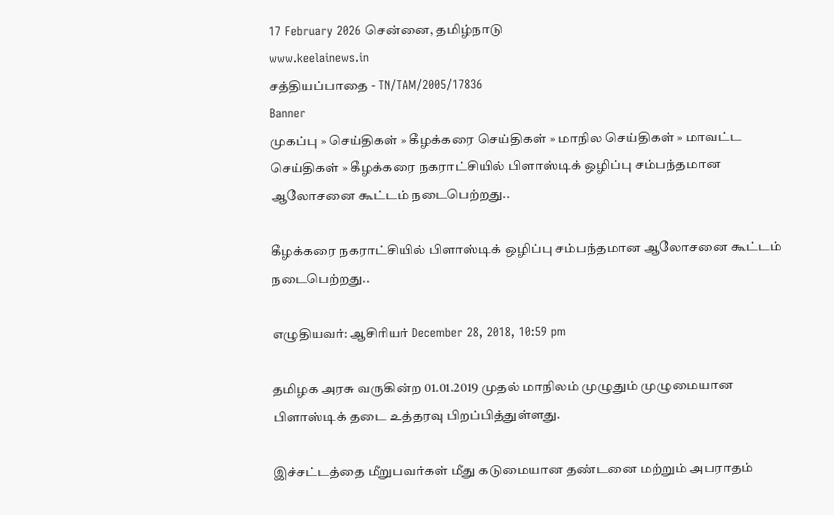17 February 2026 சென்னை, தமிழ்நாடு
www.keelainews.in
சத்தியப்பாதை - TN/TAM/2005/17836
Banner
முகப்பு » செய்திகள் » கீழக்கரை செய்திகள் » மாநில செய்திகள் » மாவட்ட செய்திகள் » கீழக்கரை நகராட்சியில் பிளாஸ்டிக் ஒழிப்பு சம்பந்தமான ஆலோசனை கூட்டம் நடைபெற்றது..

கீழக்கரை நகராட்சியில் பிளாஸ்டிக் ஒழிப்பு சம்பந்தமான ஆலோசனை கூட்டம் நடைபெற்றது..

எழுதியவர்: ஆசிரியர் December 28, 2018, 10:59 pm

தமிழக அரசு வருகின்ற 01.01.2019 முதல் மாநிலம் முழுதும் முழுமையான  பிளாஸ்டிக் தடை உத்தரவு பிறப்பித்துள்ளது.

இச்சட்டத்தை மீறுபவர்கள் மீது கடுமையான தண்டனை மற்றும் அபராதம்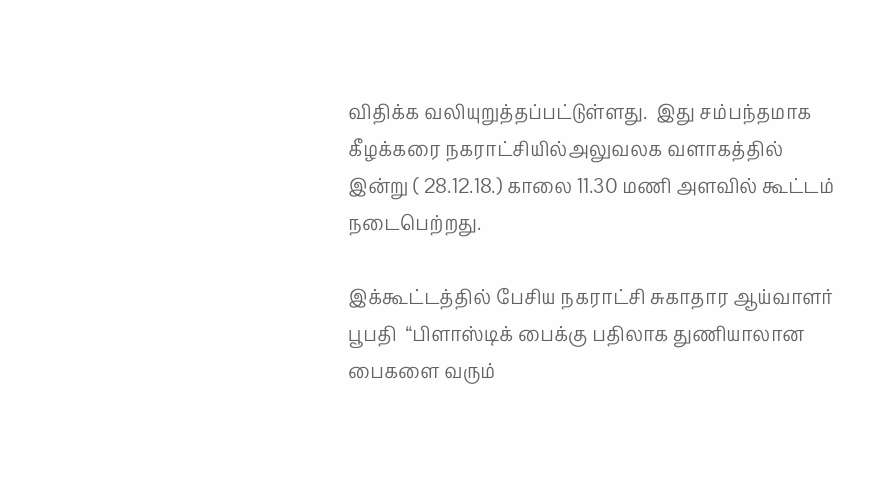விதிக்க வலியுறுத்தப்பட்டுள்ளது.  இது சம்பந்தமாக கீழக்கரை நகராட்சியில்அலுவலக வளாகத்தில்  இன்று ( 28.12.18.) காலை 11.30 மணி அளவில் கூட்டம் நடைபெற்றது.

இக்கூட்டத்தில் பேசிய நகராட்சி சுகாதார ஆய்வாளர் பூபதி  “பிளாஸ்டிக் பைக்கு பதிலாக துணியாலான பைகளை வரும்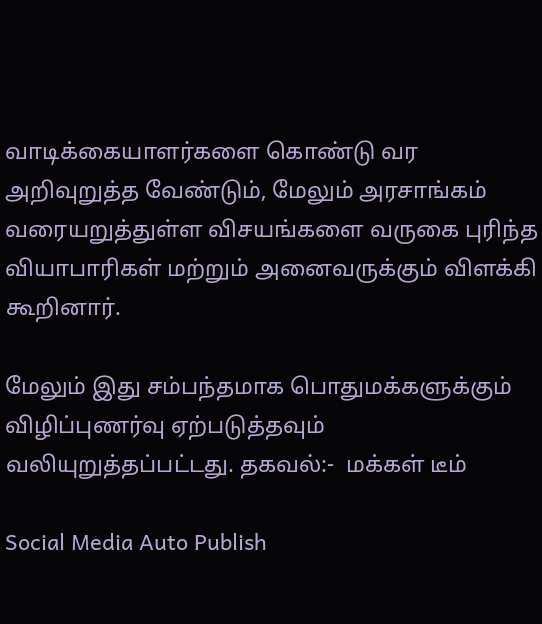வாடிக்கையாளர்களை கொண்டு வர அறிவுறுத்த வேண்டும், மேலும் அரசாங்கம் வரையறுத்துள்ள விசயங்களை வருகை புரிந்த வியாபாரிகள் மற்றும் அனைவருக்கும் விளக்கி கூறினார்.

மேலும் இது சம்பந்தமாக பொதுமக்களுக்கும் விழிப்புணர்வு ஏற்படுத்தவும் வலியுறுத்தப்பட்டது. தகவல்:-  மக்கள் டீம்

Social Media Auto Publish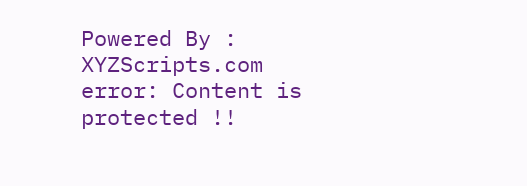Powered By : XYZScripts.com
error: Content is protected !!